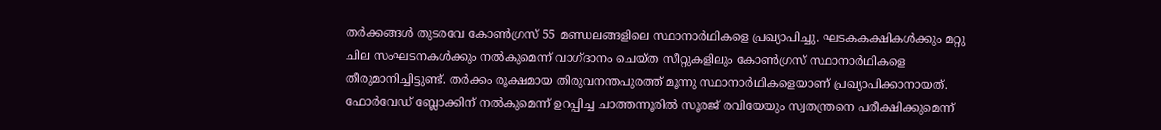തർക്കങ്ങൾ തുടരവേ കോൺഗ്രസ് 55 മണ്ഡലങ്ങളിലെ സ്ഥാനാർഥികളെ പ്രഖ്യാപിച്ചു. ഘടകകക്ഷികൾക്കും മറ്റു ചില സംഘടനകൾക്കും നൽകുമെന്ന് വാഗ്ദാനം ചെയ്ത സീറ്റുകളിലും കോൺഗ്രസ് സ്ഥാനാർഥികളെ തീരുമാനിച്ചിട്ടുണ്ട്. തർക്കം രൂക്ഷമായ തിരുവനന്തപുരത്ത് മൂന്നു സ്ഥാനാർഥികളെയാണ് പ്രഖ്യാപിക്കാനായത്. ഫോർവേഡ് ബ്ലോക്കിന് നൽകുമെന്ന് ഉറപ്പിച്ച ചാത്തന്നൂരിൽ സൂരജ് രവിയേയും സ്വതന്ത്രനെ പരീക്ഷിക്കുമെന്ന്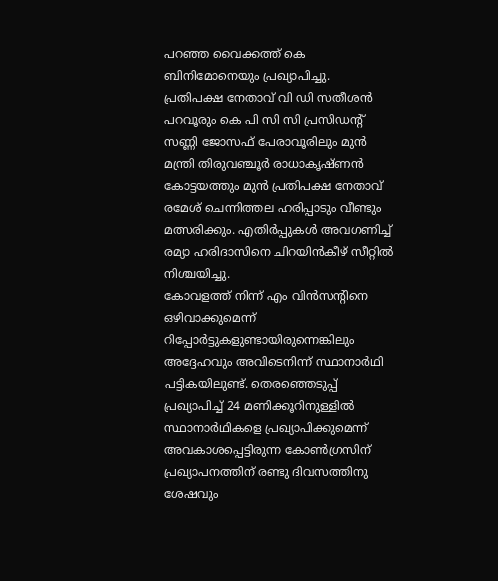പറഞ്ഞ വൈക്കത്ത് കെ ബിനിമോനെയും പ്രഖ്യാപിച്ചു.
പ്രതിപക്ഷ നേതാവ് വി ഡി സതീശൻ പറവൂരും കെ പി സി സി പ്രസിഡന്റ് സണ്ണി ജോസഫ് പേരാവൂരിലും മുൻ മന്ത്രി തിരുവഞ്ചൂർ രാധാകൃഷ്ണൻ കോട്ടയത്തും മുൻ പ്രതിപക്ഷ നേതാവ് രമേശ് ചെന്നിത്തല ഹരിപ്പാടും വീണ്ടും മത്സരിക്കും. എതിർപ്പുകൾ അവഗണിച്ച് രമ്യാ ഹരിദാസിനെ ചിറയിൻകീഴ് സീറ്റിൽ നിശ്ചയിച്ചു.
കോവളത്ത് നിന്ന് എം വിൻസന്റിനെ ഒഴിവാക്കുമെന്ന് റിപ്പോർട്ടുകളുണ്ടായിരുന്നെങ്കിലും അദ്ദേഹവും അവിടെനിന്ന് സ്ഥാനാർഥി പട്ടികയിലുണ്ട്. തെരഞ്ഞെടുപ്പ് പ്രഖ്യാപിച്ച് 24 മണിക്കൂറിനുള്ളിൽ സ്ഥാനാർഥികളെ പ്രഖ്യാപിക്കുമെന്ന് അവകാശപ്പെട്ടിരുന്ന കോൺഗ്രസിന് പ്രഖ്യാപനത്തിന് രണ്ടു ദിവസത്തിനു ശേഷവും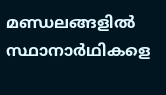മണ്ഡലങ്ങളിൽ സ്ഥാനാർഥികളെ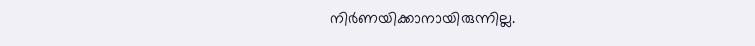നിർണയിക്കാനായിരുന്നില്ല.